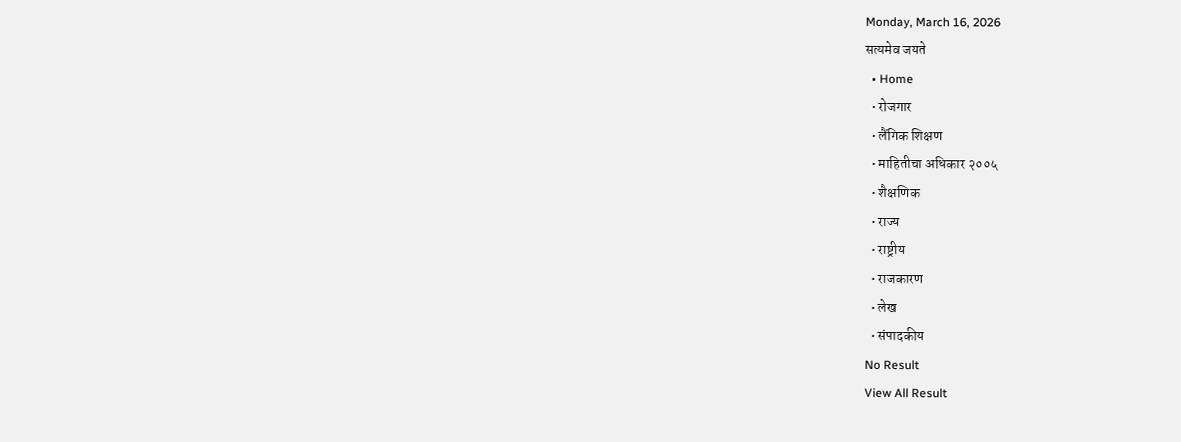Monday, March 16, 2026
सत्यमेव जयते
  • Home
  • रोजगार
  • लैंगिक शिक्षण
  • माहितीचा अधिकार २००५
  • शैक्षणिक
  • राज्य
  • राष्ट्रीय
  • राजकारण
  • लेख
  • संपादकीय
No Result
View All Result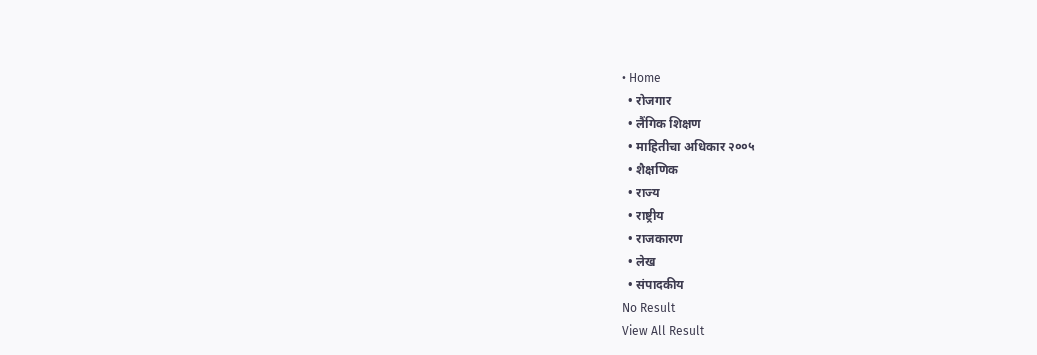• Home
  • रोजगार
  • लैंगिक शिक्षण
  • माहितीचा अधिकार २००५
  • शैक्षणिक
  • राज्य
  • राष्ट्रीय
  • राजकारण
  • लेख
  • संपादकीय
No Result
View All Result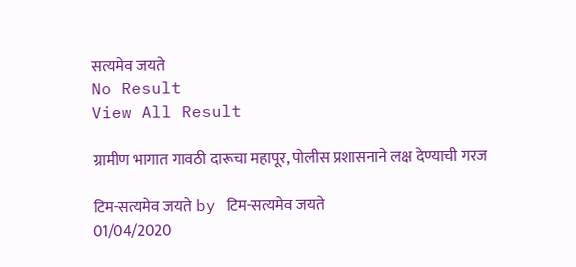सत्यमेव जयते
No Result
View All Result

ग्रामीण भागात गावठी दारूचा महापूर, पोलीस प्रशासनाने लक्ष देण्याची गरज

टिम-सत्यमेव जयते by टिम-सत्यमेव जयते
01/04/2020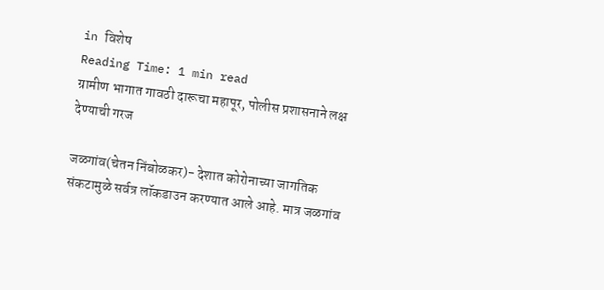in विशेष
Reading Time: 1 min read
ग्रामीण भागात गावठी दारूचा महापूर, पोलीस प्रशासनाने लक्ष देण्याची गरज

जळगांव(चेतन निंबोळकर)- देशात कोरोनाच्या जागतिक संकटामुळे सर्वत्र लॉकडाउन करण्यात आले आहे. मात्र जळगांव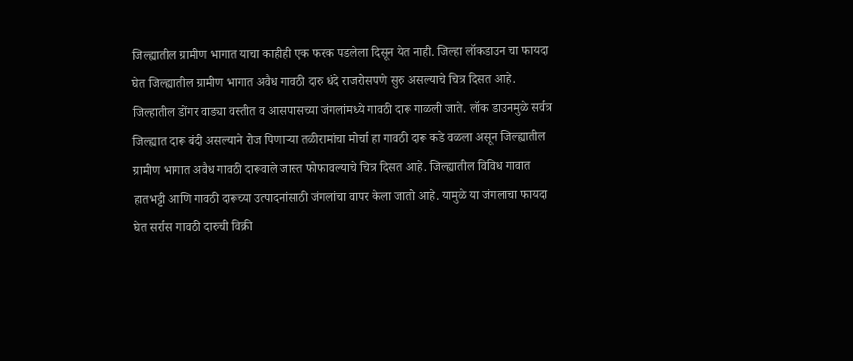जिल्ह्यातील ग्रामीण भागात याचा काहीही एक फरक पडलेला दिसून येत नाही. जिल्हा लॉकडाउन चा फायदा घेत जिल्ह्यातील ग्रामीण भागात अवैध गावठी दारु धंदे राजरोसपणे सुरु असल्याचे चित्र दिसत आहे. जिल्हातील डोंगर वाड्या वस्तीत व आसपासच्या जंगलांमध्ये गावठी दारू गाळली जाते. लॉक डाउनमुळे सर्वत्र जिल्ह्यात दारू बंदी असल्याने रोज पिणाऱ्या तळीरामांचा मोर्चा हा गावठी दारू कडे वळला असून जिल्ह्यातील ग्रामीण भागात अवैध गावठी दारूवाले जास्त फोफावल्याचे चित्र दिसत आहे. जिल्ह्यातील विविध गावात हातभट्टी आणि गावठी दारूच्या उत्पादनांसाठी जंगलांचा वापर केला जातो आहे. यामुळे या जंगलाचा फायदा घेत सर्रास गावठी दारुची विक्री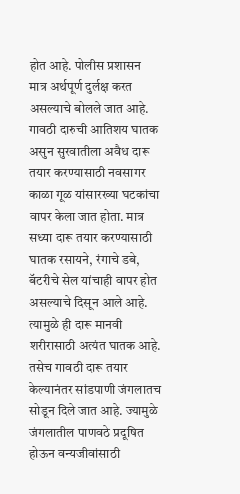होत आहे. पोलीस प्रशासन मात्र अर्थपूर्ण दुर्लक्ष करत असल्याचे बोलले जात आहे. गावठी दारुची आतिशय घातक असुन सुरवातीला अवैध दारू तयार करण्यासाठी नवसागर काळा गूळ यांसारख्या घटकांचा वापर केला जात होता. मात्र सध्या दारू तयार करण्यासाठी घातक रसायने, रंगाचे डबे, बॅटरीचे सेल यांचाही वापर होत असल्याचे दिसून आले आहे. त्यामुळे ही दारू मानवी शरीरासाठी अत्यंत घातक आहे. तसेच गावठी दारू तयार केल्यानंतर सांडपाणी जंगलातच सोडून दिले जात आहे. ज्यामुळे जंगलातील पाणवठे प्रदूषित होऊन वन्यजीवांसाठी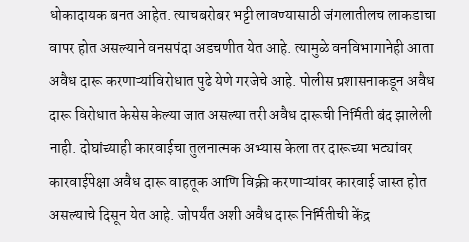धोकादायक बनत आहेत. त्याचबरोबर भट्टी लावण्यासाठी जंगलातीलच लाकडाचा वापर होत असल्याने वनसपंदा अडचणीत येत आहे. त्यामुळे वनविभागानेही आता अवैध दारू करणाऱ्यांविरोधात पुढे येणे गरजेचे आहे. पोलीस प्रशासनाकडून अवैध दारू विरोधात केसेस केल्या जात असल्या तरी अवैध दारूची निर्मिती बंद झालेली नाही. दोघांच्याही कारवाईचा तुलनात्मक अभ्यास केला तर दारूच्या भट्यांवर कारवाईपेक्षा अवैध दारू वाहतूक आणि विक्री करणाऱ्यांवर कारवाई जास्त होत असल्याचे दिसून येत आहे. जोपर्यंत अशी अवैध दारू निर्मितीची केंद्र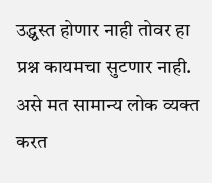उद्ध्वस्त होणार नाही तोवर हा प्रश्न कायमचा सुटणार नाही. असे मत सामान्य लोक व्यक्त करत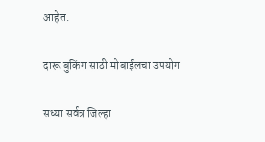आहेत.

दारू बुकिंग साठी मोबाईलचा उपयोग

सध्या सर्वत्र जिल्हा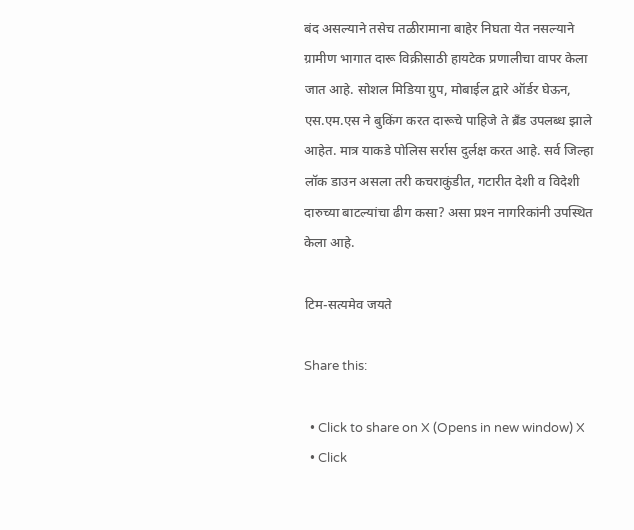बंद असल्याने तसेच तळीरामाना बाहेर निघता येत नसल्याने ग्रामीण भागात दारू विक्रीसाठी हायटेक प्रणालीचा वापर केला जात आहे. सोशल मिडिया ग्रुप, मोबाईल द्वारे ऑर्डर घेऊन, एस.एम.एस ने बुकिंग करत दारूचे पाहिजे ते ब्रँड उपलब्ध झाले आहेत. मात्र याकडे पोलिस सर्रास दुर्लक्ष करत आहे. सर्व जिल्हा लॉक डाउन असला तरी कचराकुंडीत, गटारीत देशी व विदेशी दारुच्या बाटल्यांचा ढीग कसा? असा प्रश्‍न नागरिकांनी उपस्थित केला आहे.

टिम-सत्यमेव जयते

Share this:

  • Click to share on X (Opens in new window) X
  • Click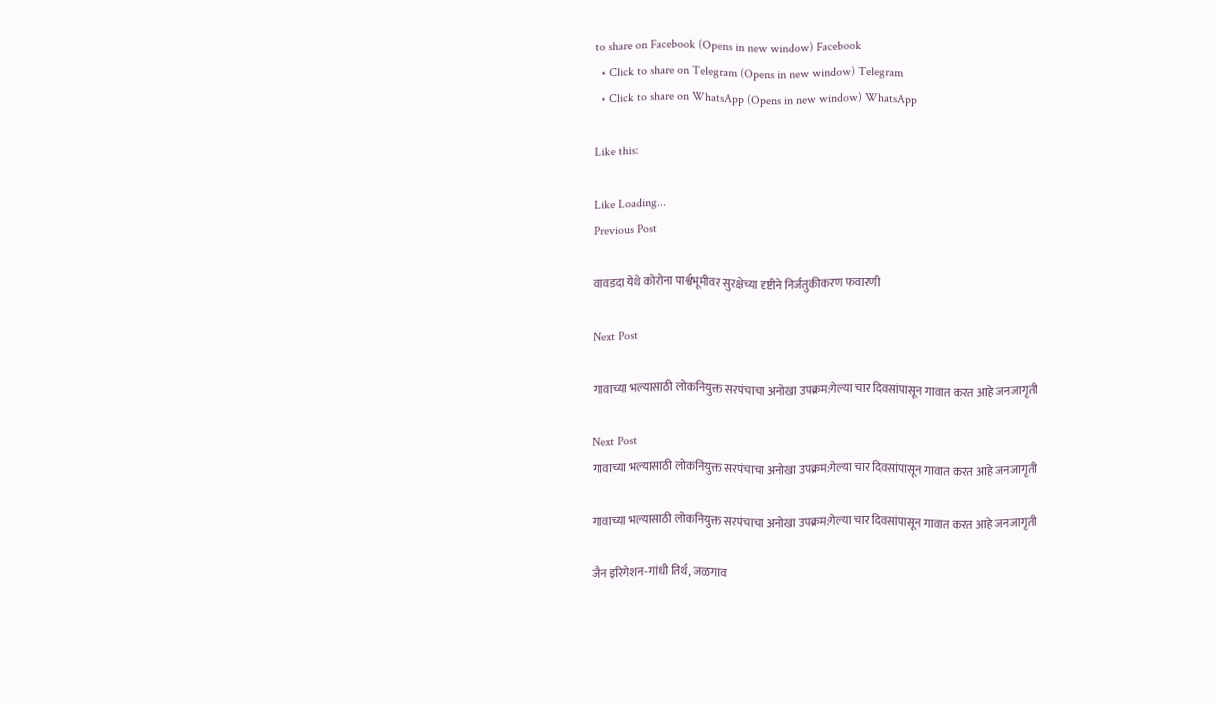to share on Facebook (Opens in new window) Facebook
  • Click to share on Telegram (Opens in new window) Telegram
  • Click to share on WhatsApp (Opens in new window) WhatsApp

Like this:

Like Loading...
Previous Post

वावडदा येथे कोरोना पार्श्वभूमीवर सुरक्षेच्या दृष्टीने निर्जंतुकीकरण फवारणी

Next Post

गावाच्या भल्यासाठी लोकनियुक्त सरपंचाचा अनोखा उपक्रम:गेल्या चार दिवसांपासून गावात करत आहे जनजागृती

Next Post
गावाच्या भल्यासाठी लोकनियुक्त सरपंचाचा अनोखा उपक्रम:गेल्या चार दिवसांपासून गावात करत आहे जनजागृती

गावाच्या भल्यासाठी लोकनियुक्त सरपंचाचा अनोखा उपक्रम:गेल्या चार दिवसांपासून गावात करत आहे जनजागृती

जैन इरिगेशन-गांधी तिर्थ, जळगाव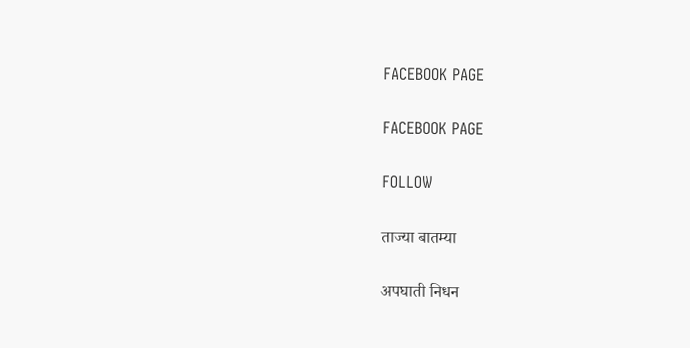FACEBOOK PAGE

FACEBOOK PAGE

FOLLOW

ताज्या बातम्या

अपघाती निधन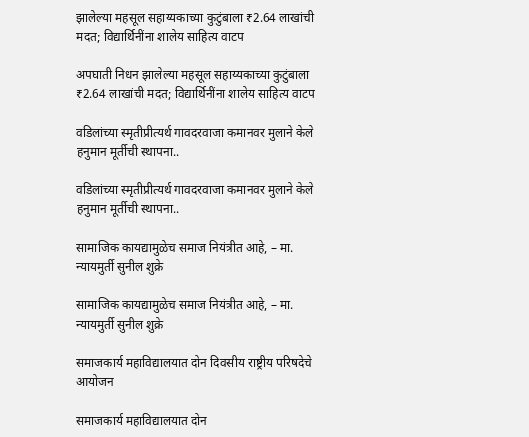झालेल्या महसूल सहाय्यकाच्या कुटुंबाला ₹2.64 लाखांची मदत; विद्यार्थिनींना शालेय साहित्य वाटप

अपघाती निधन झालेल्या महसूल सहाय्यकाच्या कुटुंबाला ₹2.64 लाखांची मदत; विद्यार्थिनींना शालेय साहित्य वाटप

वडिलांच्या स्मृतीप्रीत्यर्थ गावदरवाजा कमानवर मुलाने केले हनुमान मूर्तीची स्थापना..

वडिलांच्या स्मृतीप्रीत्यर्थ गावदरवाजा कमानवर मुलाने केले हनुमान मूर्तीची स्थापना..

सामाजिक कायद्यामुळेच समाज नियंत्रीत आहे, – मा. न्यायमुर्ती सुनील शुक्रे

सामाजिक कायद्यामुळेच समाज नियंत्रीत आहे, – मा. न्यायमुर्ती सुनील शुक्रे

समाजकार्य महाविद्यालयात दोन दिवसीय राष्ट्रीय परिषदेचे आयोजन

समाजकार्य महाविद्यालयात दोन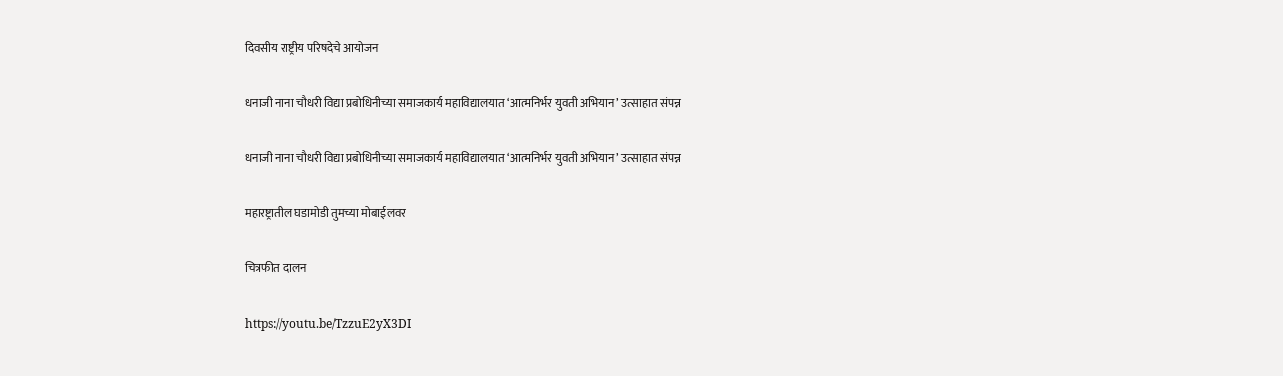दिवसीय राष्ट्रीय परिषदेचे आयोजन

धनाजी नाना चौधरी विद्या प्रबोधिनीच्या समाजकार्य महाविद्यालयात ‘आत्मनिर्भर युवती अभियान’ उत्साहात संपन्न

धनाजी नाना चौधरी विद्या प्रबोधिनीच्या समाजकार्य महाविद्यालयात ‘आत्मनिर्भर युवती अभियान’ उत्साहात संपन्न

महारष्ट्रातील घडामोडी तुमच्या मोबाईलवर

चित्रफीत दालन

https://youtu.be/TzzuE2yX3DI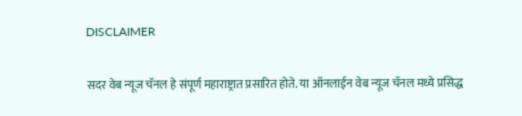DISCLAIMER

सदर वेब न्यूज चॅनल हे संपूर्ण महाराष्ट्रात प्रसारित होते. या ऑनलाईन वेब न्यूज चॅनल मध्ये प्रसिद्ध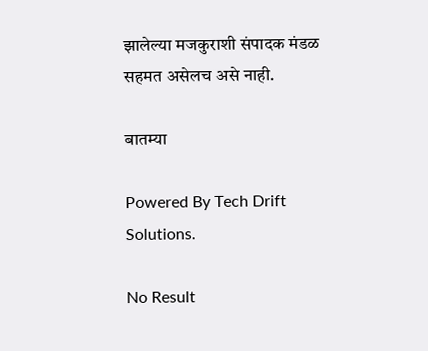झालेल्या मजकुराशी संपादक मंडळ सहमत असेलच असे नाही.

बातम्या

Powered By Tech Drift Solutions.

No Result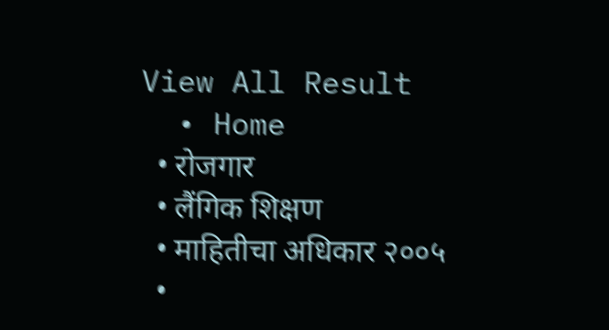View All Result
  • Home
  • रोजगार
  • लैंगिक शिक्षण
  • माहितीचा अधिकार २००५
  •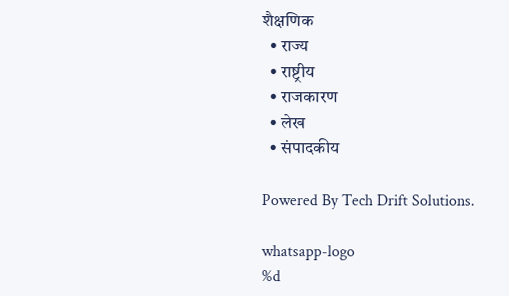शैक्षणिक
  • राज्य
  • राष्ट्रीय
  • राजकारण
  • लेख
  • संपादकीय

Powered By Tech Drift Solutions.

whatsapp-logo
%d